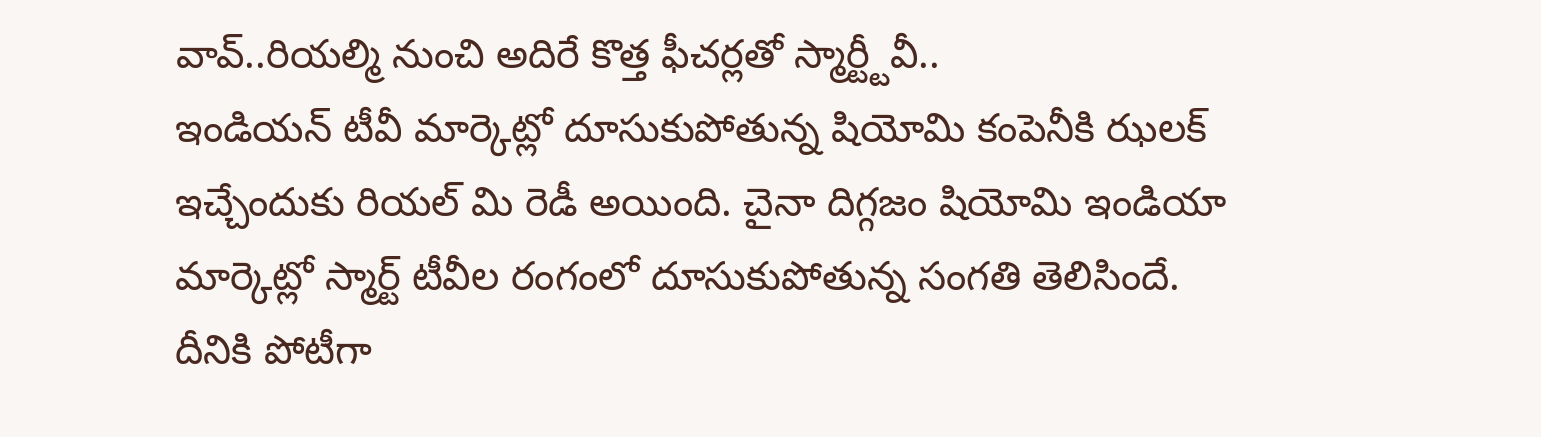వావ్..రియల్మి నుంచి అదిరే కొత్త ఫీచర్లతో స్మార్ట్టీవీ..
ఇండియన్ టీవీ మార్కెట్లో దూసుకుపోతున్న షియోమి కంపెనీకి ఝలక్ ఇచ్చేందుకు రియల్ మి రెడీ అయింది. చైనా దిగ్గజం షియోమి ఇండియా మార్కెట్లో స్మార్ట్ టీవీల రంగంలో దూసుకుపోతున్న సంగతి తెలిసిందే. దీనికి పోటీగా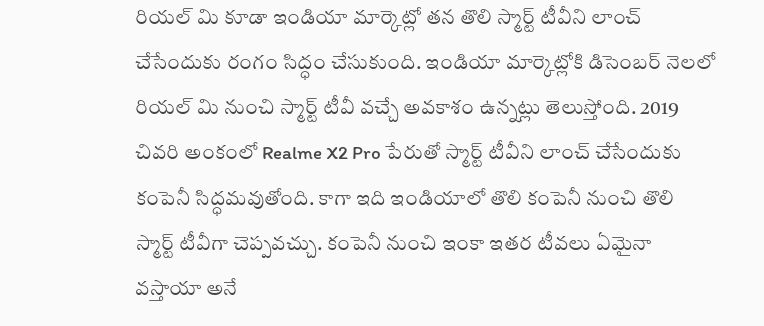రియల్ మి కూడా ఇండియా మార్కెట్లో తన తొలి స్మార్ట్ టీవీని లాంచ్ చేసేందుకు రంగం సిద్ధం చేసుకుంది. ఇండియా మార్కెట్లోకి డిసెంబర్ నెలలో రియల్ మి నుంచి స్మార్ట్ టీవీ వచ్చే అవకాశం ఉన్నట్లు తెలుస్తోంది. 2019 చివరి అంకంలో Realme X2 Pro పేరుతో స్మార్ట్ టీవీని లాంచ్ చేసేందుకు కంపెనీ సిద్ధమవుతోంది. కాగా ఇది ఇండియాలో తొలి కంపెనీ నుంచి తొలి స్మార్ట్ టీవీగా చెప్పవచ్చు. కంపెనీ నుంచి ఇంకా ఇతర టీవలు ఏమైనా వస్తాయా అనే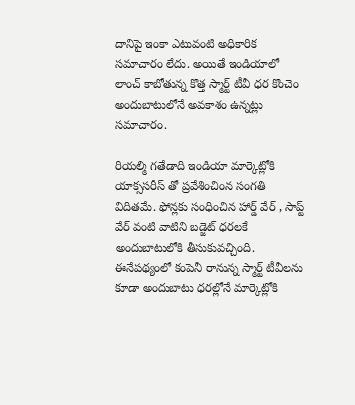దానిపై ఇంకా ఎటువంటి అధికారిక సమాచారం లేదు. అయితే ఇండియాలో లాంచ్ కాబోతున్న కొత్త స్మార్ట్ టీవీ ధర కొంచెం అందుబాటులోనే అవకాశం ఉన్నట్లు సమాచారం.

రియల్మి గతేడాది ఇండియా మార్కెట్లోకి యాక్ససరీస్ తో ప్రవేశించింన సంగతి విదితమే. ఫోన్లకు సంధించిన హార్డ్ వేర్ , సాప్ట్ వేర్ వంటి వాటిని బడ్జెట్ ధరలకే అందుబాటులోకి తీసుకువచ్చింది. ఈనేపథ్యంలో కంపెనీ రానున్న స్మార్ట్ టీవీలను కూడా అందుబాటు ధరల్లోనే మార్కెట్లోకి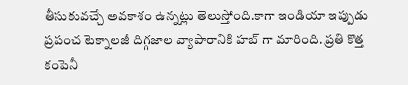తీసుకువచ్చే అవకాశం ఉన్నట్లు తెలుస్తోంది.కాగా ఇండియా ఇప్పుడు ప్రపంచ టెక్నాలజీ దిగ్గజాల వ్యాపారానికి హబ్ గా మారింది. ప్రతి కొత్త కంపెనీ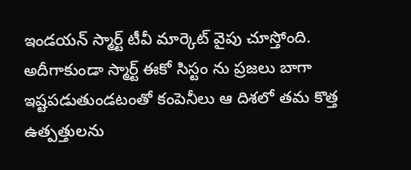ఇండయన్ స్మార్ట్ టీవీ మార్కెట్ వైపు చూస్తోంది. అదీగాకుండా స్మార్ట్ ఈకో సిస్టం ను ప్రజలు బాగా ఇష్టపడుతుండటంతో కంపెనీలు ఆ దిశలో తమ కొత్త ఉత్పత్తులను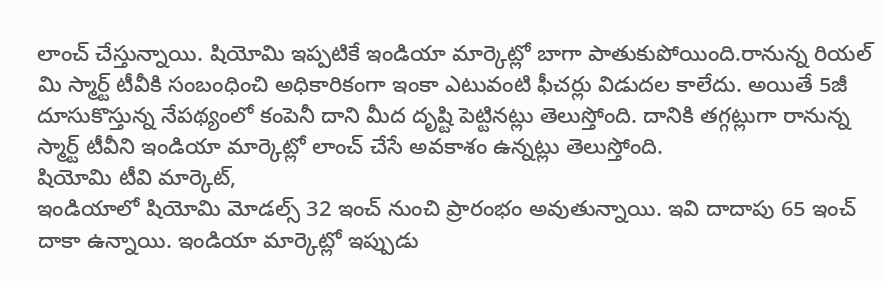లాంచ్ చేస్తున్నాయి. షియోమి ఇప్పటికే ఇండియా మార్కెట్లో బాగా పాతుకుపోయింది.రానున్న రియల్ మి స్మార్ట్ టీవీకి సంబంధించి అధికారికంగా ఇంకా ఎటువంటి ఫీచర్లు విడుదల కాలేదు. అయితే 5జీ దూసుకొస్తున్న నేపథ్యంలో కంపెనీ దాని మీద దృష్టి పెట్టినట్లు తెలుస్తోంది. దానికి తగ్గట్లుగా రానున్న స్మార్ట్ టీవీని ఇండియా మార్కెట్లో లాంచ్ చేసే అవకాశం ఉన్నట్లు తెలుస్తోంది.
షియోమి టీవి మార్కెట్,
ఇండియాలో షియోమి మోడల్స్ 32 ఇంచ్ నుంచి ప్రారంభం అవుతున్నాయి. ఇవి దాదాపు 65 ఇంచ్ దాకా ఉన్నాయి. ఇండియా మార్కెట్లో ఇప్పుడు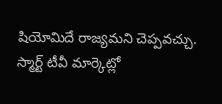షియోమిదే రాజ్యమని చెప్పవచ్చు. స్మార్ట్ టీవీ మార్కెట్లో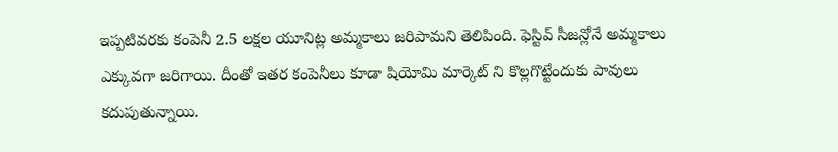ఇప్పటివరకు కంపెనీ 2.5 లక్షల యూనిట్ల అమ్మకాలు జరిపామని తెలిపింది. ఫెస్టివ్ సీజన్లోనే అమ్మకాలు ఎక్కువగా జరిగాయి. దీంతో ఇతర కంపెనీలు కూడా షియోమి మార్కెట్ ని కొల్లగొట్టేందుకు పావులు కదుపుతున్నాయి.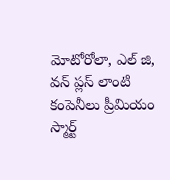మోటోరోలా, ఎల్ జి, వన్ ప్లస్ లాంటి కంపెనీలు ప్రీమియం స్మార్ట్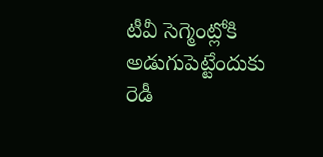టీవీ సెగ్మెంట్లోకి అడుగుపెట్టేందుకు రెడీ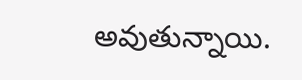అవుతున్నాయి.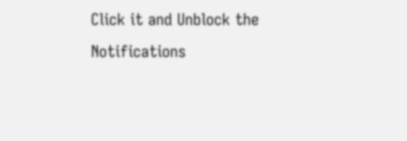Click it and Unblock the Notifications